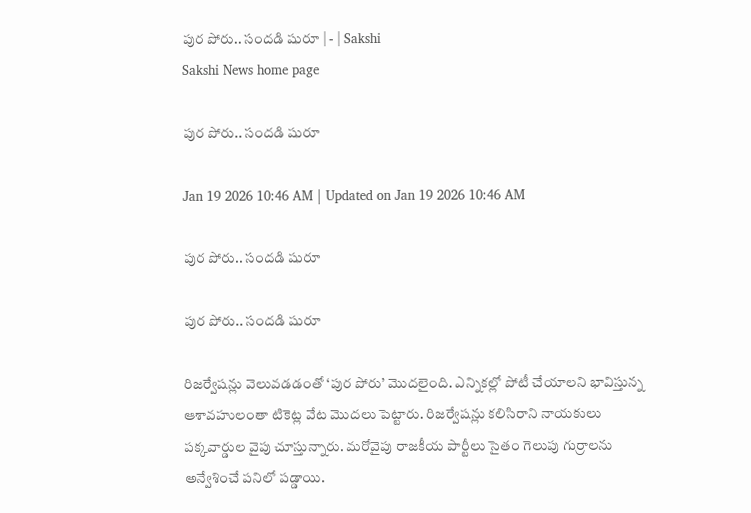పుర పోరు.. సందడి షురూ | - | Sakshi
Sakshi News home page

పుర పోరు.. సందడి షురూ

Jan 19 2026 10:46 AM | Updated on Jan 19 2026 10:46 AM

పుర పోరు.. సందడి షురూ

పుర పోరు.. సందడి షురూ

రిజర్వేషన్లు వెలువడడంతో ‘పుర పోరు’ మొదలైంది. ఎన్నికల్లో పోటీ చేయాలని భావిస్తున్న ఆశావహులంతా టికెట్ల వేట మొదలు పెట్టారు. రిజర్వేషన్లు కలిసిరాని నాయకులు పక్కవార్డుల వైపు చూస్తున్నారు. మరోవైపు రాజకీయ పార్టీలు సైతం గెలుపు గుర్రాలను అన్వేశించే పనిలో పడ్డాయి.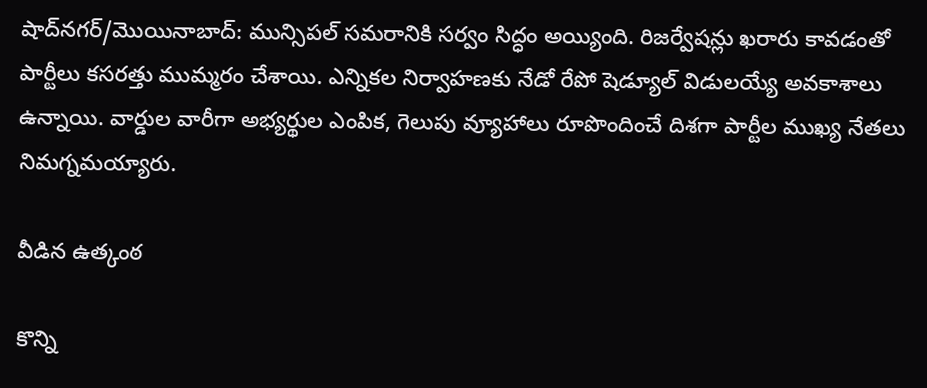షాద్‌నగర్‌/మొయినాబాద్‌: మున్సిపల్‌ సమరానికి సర్వం సిద్ధం అయ్యింది. రిజర్వేషన్లు ఖరారు కావడంతో పార్టీలు కసరత్తు ముమ్మరం చేశాయి. ఎన్నికల నిర్వాహణకు నేడో రేపో షెడ్యూల్‌ విడులయ్యే అవకాశాలు ఉన్నాయి. వార్డుల వారీగా అభ్యర్థుల ఎంపిక, గెలుపు వ్యూహాలు రూపొందించే దిశగా పార్టీల ముఖ్య నేతలు నిమగ్నమయ్యారు.

వీడిన ఉత్కంఠ

కొన్ని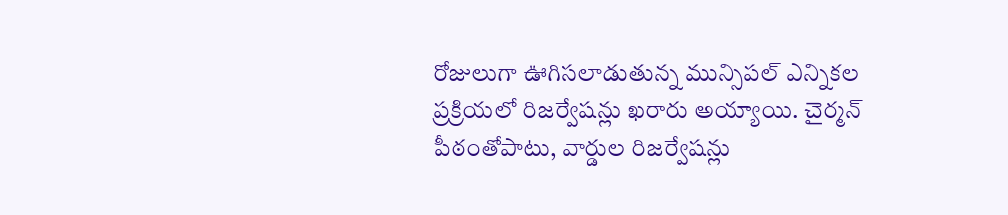రోజులుగా ఊగిసలాడుతున్న మున్సిపల్‌ ఎన్నికల ప్రక్రియలో రిజర్వేషన్లు ఖరారు అయ్యాయి. చైర్మన్‌ పీఠంతోపాటు, వార్డుల రిజర్వేషన్లు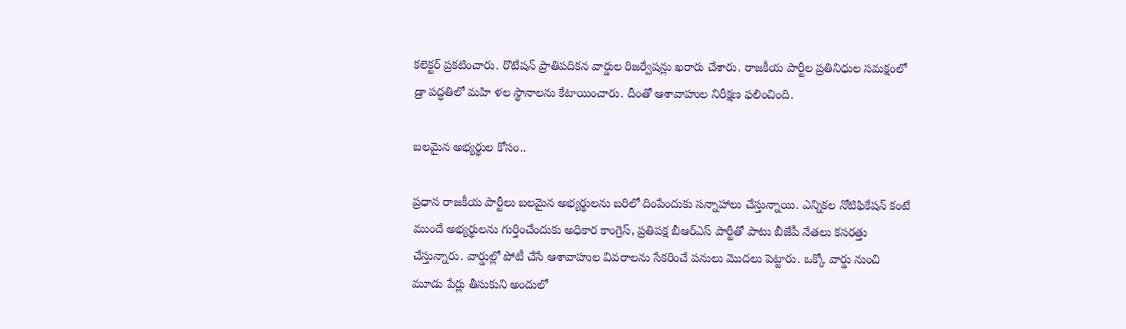కలెక్టర్‌ ప్రకటించారు. రొటేషన్‌ ప్రాతిపదికన వార్డుల రిజర్వేషన్లు ఖరారు చేశారు. రాజకీయ పార్టీల ప్రతినిధుల సమక్షంలో డ్రా పద్ధతిలో మహి ళల స్థానాలను కేటాయించారు. దీంతో ఆశావాహుల నిరీక్షణ ఫలించింది.

బలమైన అభ్యర్థుల కోసం..

ప్రధాన రాజకీయ పార్టీలు బలమైన అభ్యర్థులను బరిలో దింపేందుకు సన్నాహాలు చేస్తున్నాయి. ఎన్నికల నోటిఫికేషన్‌ కంటే ముందే అభ్యర్థులను గుర్తించేందుకు అధికార కాంగ్రెస్‌, ప్రతిపక్ష బీఆర్‌ఎస్‌ పార్టీతో పాటు బీజేపీ నేతలు కసరత్తు చేస్తున్నారు. వార్డుల్లో పోటీ చేసే ఆశావాహుల వివరాలను సేకరించే పనులు మొదలు పెట్టారు. ఒక్కో వార్డు నుంచి మూడు పేర్లు తీసుకుని అందులో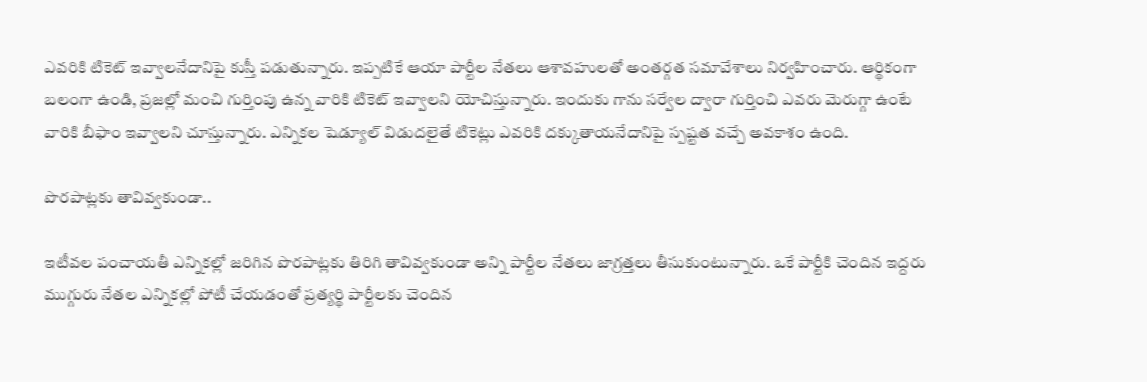ఎవరికి టికెట్‌ ఇవ్వాలనేదానిపై కుస్తీ పడుతున్నారు. ఇప్పటికే ఆయా పార్టీల నేతలు ఆశావహులతో అంతర్గత సమావేశాలు నిర్వహించారు. ఆర్థికంగా బలంగా ఉండి, ప్రజల్లో మంచి గుర్తింపు ఉన్న వారికి టికెట్‌ ఇవ్వాలని యోచిస్తున్నారు. ఇందుకు గాను సర్వేల ద్వారా గుర్తించి ఎవరు మెరుగ్గా ఉంటే వారికి బీఫాం ఇవ్వాలని చూస్తున్నారు. ఎన్నికల షెడ్యూల్‌ విడుదలైతే టికెట్లు ఎవరికి దక్కుతాయనేదానిపై స్పష్టత వచ్చే అవకాశం ఉంది.

పొరపాట్లకు తావివ్వకుండా..

ఇటీవల పంచాయతీ ఎన్నికల్లో జరిగిన పొరపాట్లకు తిరిగి తావివ్వకుండా అన్ని పార్టీల నేతలు జాగ్రత్తలు తీసుకుంటున్నారు. ఒకే పార్టీకి చెందిన ఇద్దరు ముగ్గురు నేతల ఎన్నికల్లో పోటీ చేయడంతో ప్రత్యర్థి పార్టీలకు చెందిన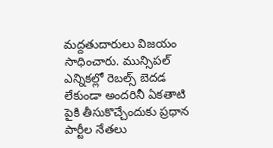మద్దతుదారులు విజయం సాధించారు. మున్సిపల్‌ ఎన్నికల్లో రెబల్స్‌ బెదడ లేకుండా అందరినీ ఏకతాటి పైకి తీసుకొచ్చేందుకు ప్రధాన పార్టీల నేతలు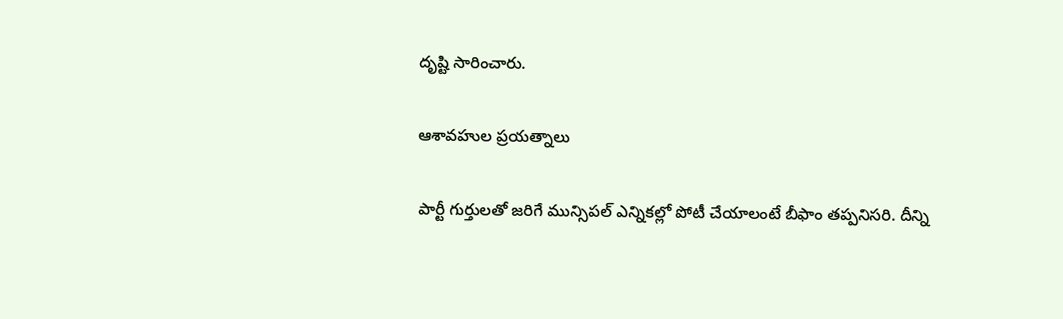దృష్టి సారించారు.

ఆశావహుల ప్రయత్నాలు

పార్టీ గుర్తులతో జరిగే మున్సిపల్‌ ఎన్నికల్లో పోటీ చేయాలంటే బీఫాం తప్పనిసరి. దీన్ని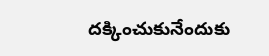దక్కించుకునేందుకు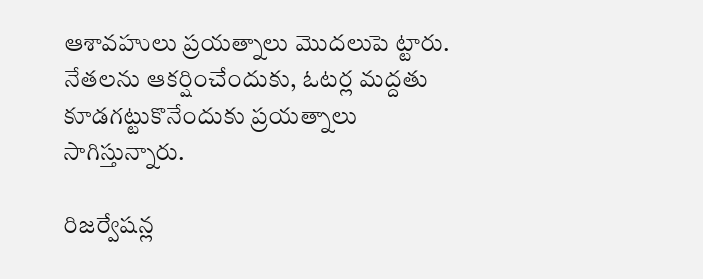ఆశావహులు ప్రయత్నాలు మొదలుపె ట్టారు. నేతలను ఆకర్షించేందుకు, ఓటర్ల మద్దతు కూడగట్టుకొనేందుకు ప్రయత్నాలు సాగిస్తున్నారు.

రిజర్వేషన్ల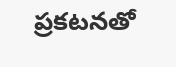ప్రకటనతో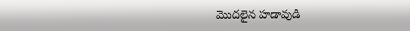మొదలైన హడావుడి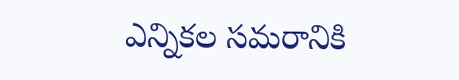ఎన్నికల సమరానికి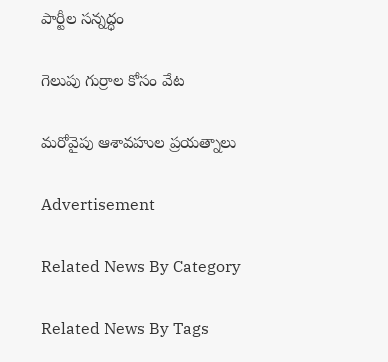పార్టీల సన్నద్ధం

గెలుపు గుర్రాల కోసం వేట

మరోవైపు ఆశావహుల ప్రయత్నాలు

Advertisement

Related News By Category

Related News By Tags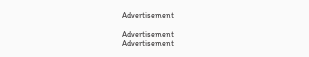Advertisement

Advertisement
Advertisement